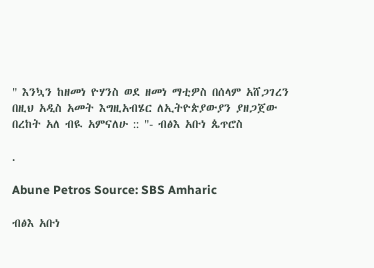" እንኳን ከዘመነ ዮሃንስ ወደ ዘመነ ማቲዎስ በሰላም አሸጋገረን በዚህ አዲስ አመት እግዚአብሄር ለኢትዮጵያውያን ያዘጋጀው በረከት አለ ብዪ አምናለሁ :: "- ብፅእ አቡነ ጴጥሮስ

.

Abune Petros Source: SBS Amharic

ብፅእ አቡነ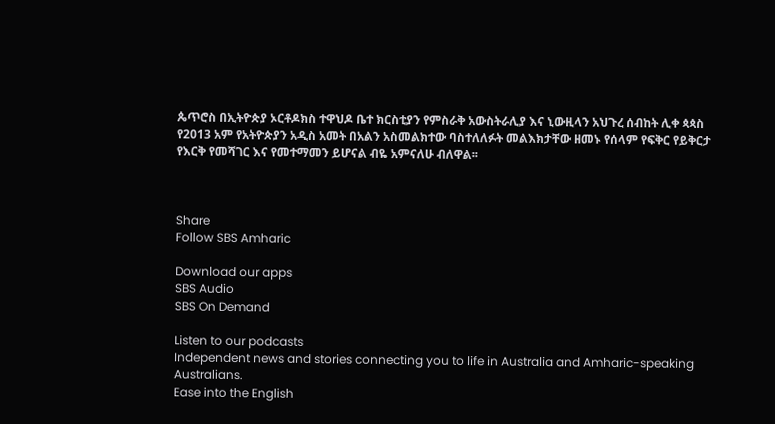ጴጥሮስ በኢትዮጵያ ኦርቶዶክስ ተዋህዶ ቤተ ክርስቲያን የምስራቅ አውስትራሊያ እና ኒውዚላን አህጉረ ሰብከት ሊቀ ጳጳስ የ2013 አም የአትዮጵያን አዲስ አመት በአልን አስመልክተው ባስተለለፉት መልእክታቸው ዘመኑ የሰላም የፍቅር የይቅርታ የእርቅ የመሻገር እና የመተማመን ይሆናል ብዬ አምናለሁ ብለዋል፡፡



Share
Follow SBS Amharic

Download our apps
SBS Audio
SBS On Demand

Listen to our podcasts
Independent news and stories connecting you to life in Australia and Amharic-speaking Australians.
Ease into the English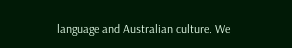language and Australian culture. We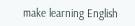make learning English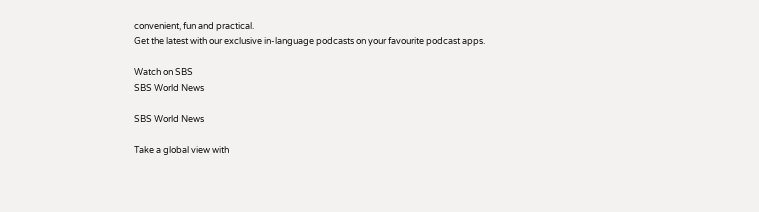convenient, fun and practical.
Get the latest with our exclusive in-language podcasts on your favourite podcast apps.

Watch on SBS
SBS World News

SBS World News

Take a global view with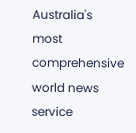Australia's most comprehensive world news service